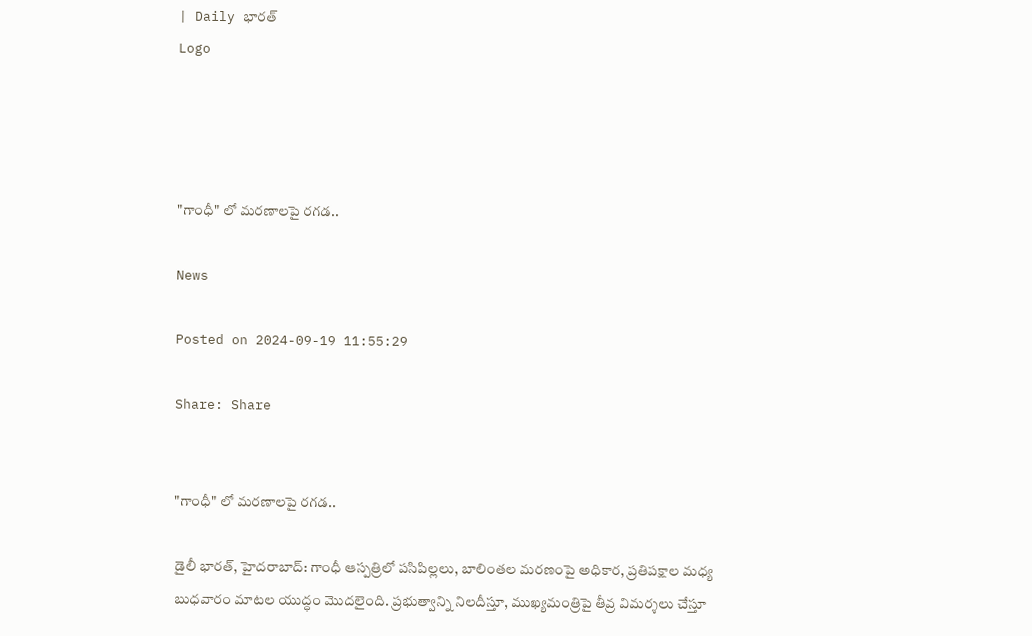| Daily భారత్
Logo




"గాంధీ" లో మరణాలపై రగడ..

News

Posted on 2024-09-19 11:55:29

Share: Share


"గాంధీ" లో మరణాలపై రగడ..

డైలీ భారత్, హైదరాబాద్: గాంధీ ఆస్పత్రిలో పసిపిల్లలు, బాలింతల మరణంపై అధికార, ప్రతిపక్షాల మధ్య బుధవారం మాటల యుద్ధం మొదలైంది. ప్రభుత్వాన్ని నిలదీస్తూ, ముఖ్యమంత్రిపై తీవ్ర విమర్శలు చేస్తూ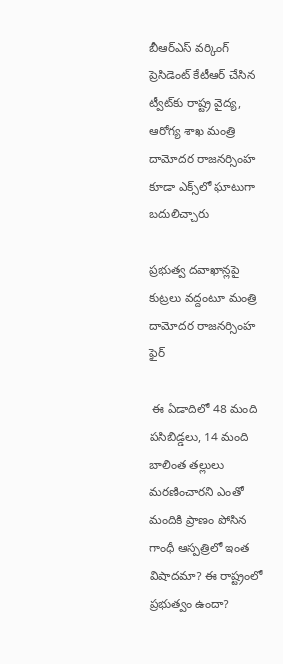బీఆర్‌ఎస్‌ వర్కింగ్‌ ప్రెసిడెంట్‌ కేటీఆర్‌ చేసిన ట్వీట్‌కు రాష్ట్ర వైద్య, ఆరోగ్య శాఖ మంత్రి దామోదర రాజనర్సింహ కూడా ఎక్స్‌లో ఘాటుగా బదులిచ్చారు

ప్రభుత్వ దవాఖాన్లపై కుట్రలు వద్దంటూ మంత్రి దామోదర రాజనర్సింహ ఫైర్‌

 ఈ ఏడాదిలో 48 మంది పసిబిడ్డలు, 14 మంది బాలింత తల్లులు మరణించారని ఎంతో మందికి ప్రాణం పోసిన గాంధీ ఆస్పత్రిలో ఇంత విషాదమా? ఈ రాష్ట్రంలో ప్రభుత్వం ఉందా?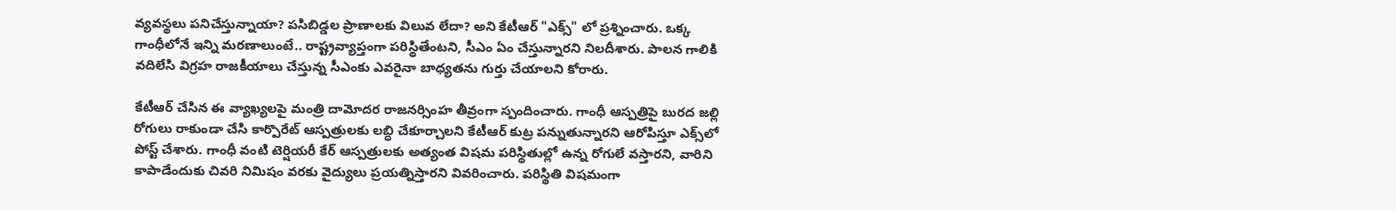వ్యవస్థలు పనిచేస్తున్నాయా? పసిబిడ్డల ప్రాణాలకు విలువ లేదా? అని కేటీఆర్‌ "ఎక్స్‌" లో ప్రశ్నించారు. ఒక్క గాంధీలోనే ఇన్ని మరణాలుంటే.. రాష్ట్రవ్యాప్తంగా పరిస్థితేంటని, సీఎం ఏం చేస్తున్నారని నిలదీశారు. పాలన గాలికి వదిలేసి విగ్రహ రాజకీయాలు చేస్తున్న సీఎంకు ఎవరైనా బాధ్యతను గుర్తు చేయాలని కోరారు.

కేటీఆర్‌ చేసిన ఈ వ్యాఖ్యలపై మంత్రి దామోదర రాజనర్సింహ తీవ్రంగా స్పందించారు. గాంధీ ఆస్పత్రిపై బురద జల్లి రోగులు రాకుండా చేసి కార్పొరేట్‌ ఆస్పత్రులకు లబ్ధి చేకూర్చాలని కేటీఆర్‌ కుట్ర పన్నుతున్నారని ఆరోపిస్తూ ఎక్స్‌లో పోస్ట్‌ చేశారు. గాంధీ వంటి టెర్షియరీ కేర్‌ ఆస్పత్రులకు అత్యంత విషమ పరిస్థితుల్లో ఉన్న రోగులే వస్తారని, వారిని కాపాడేందుకు చివరి నిమిషం వరకు వైద్యులు ప్రయత్నిస్తారని వివరించారు. పరిస్థితి విషమంగా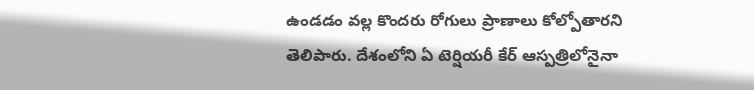ఉండడం వల్ల కొందరు రోగులు ప్రాణాలు కోల్పోతారని తెలిపారు. దేశంలోని ఏ టెర్షియరీ కేర్‌ ఆస్పత్రిలోనైనా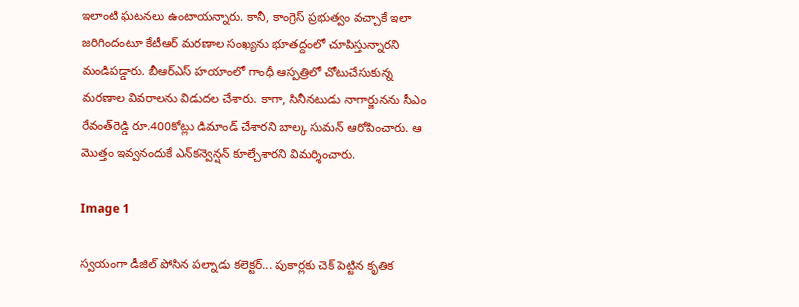ఇలాంటి ఘటనలు ఉంటాయన్నారు. కానీ, కాంగ్రెస్‌ ప్రభుత్వం వచ్చాకే ఇలా జరిగిందంటూ కేటీఆర్‌ మరణాల సంఖ్యను భూతద్దంలో చూపిస్తున్నారని మండిపడ్డారు. బీఆర్‌ఎస్‌ హయాంలో గాంధీ ఆస్పత్రిలో చోటుచేసుకున్న మరణాల వివరాలను విడుదల చేశారు. కాగా, సినీనటుడు నాగార్జునను సీఎం రేవంత్‌రెడ్డి రూ.400కోట్లు డిమాండ్‌ చేశారని బాల్క సుమన్‌ ఆరోపించారు. ఆ మొత్తం ఇవ్వనందుకే ఎన్‌కన్వెన్షన్‌ కూల్చేశారని విమర్శించారు.

Image 1

స్వయంగా డీజిల్ పోసిన పల్నాడు కలెక్టర్... పుకార్లకు చెక్ పెట్టిన కృతిక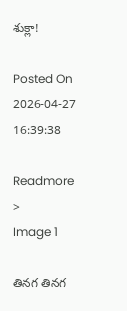శుక్లా!

Posted On 2026-04-27 16:39:38

Readmore >
Image 1

తినగ తినగ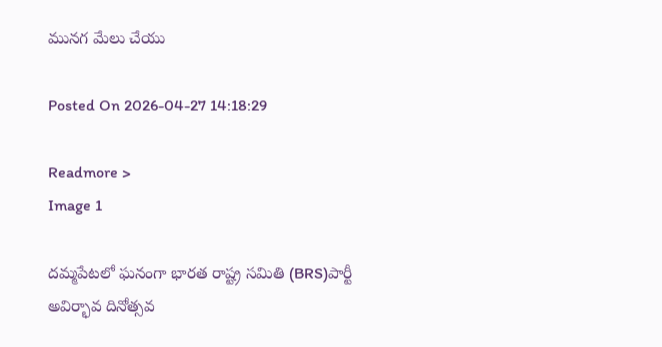మునగ మేలు చేయు

Posted On 2026-04-27 14:18:29

Readmore >
Image 1

దమ్మపేటలో ఘనంగా భారత రాష్ట్ర సమితి (BRS)పార్టీ అవిర్భావ దినోత్సవ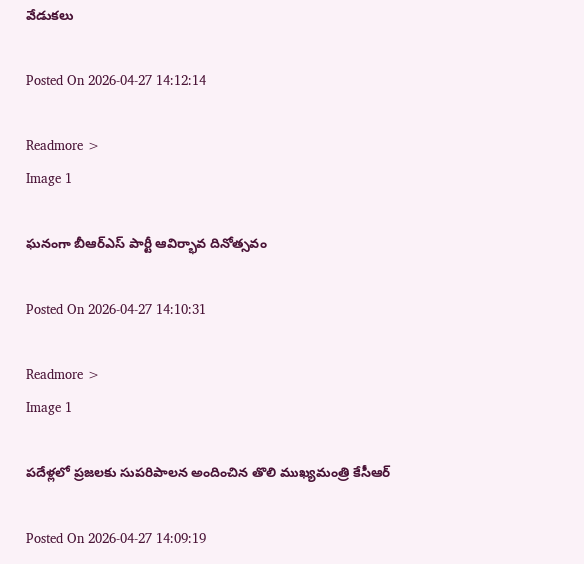వేడుకలు

Posted On 2026-04-27 14:12:14

Readmore >
Image 1

ఘనంగా బీఆర్ఎస్ పార్టీ ఆవిర్భావ దినోత్సవం

Posted On 2026-04-27 14:10:31

Readmore >
Image 1

పదేళ్లలో ప్రజలకు సుపరిపాలన అందించిన తొలి ముఖ్యమంత్రి కేసీఆర్

Posted On 2026-04-27 14:09:19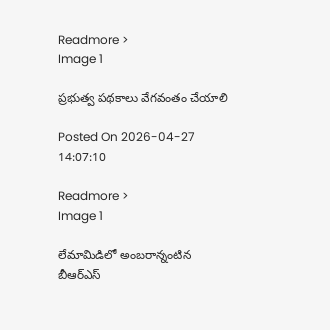Readmore >
Image 1

ప్రభుత్వ పథకాలు వేగవంతం చేయాలి

Posted On 2026-04-27 14:07:10

Readmore >
Image 1

లేమామిడిలో అంబరాన్నంటిన బీఆర్ఎస్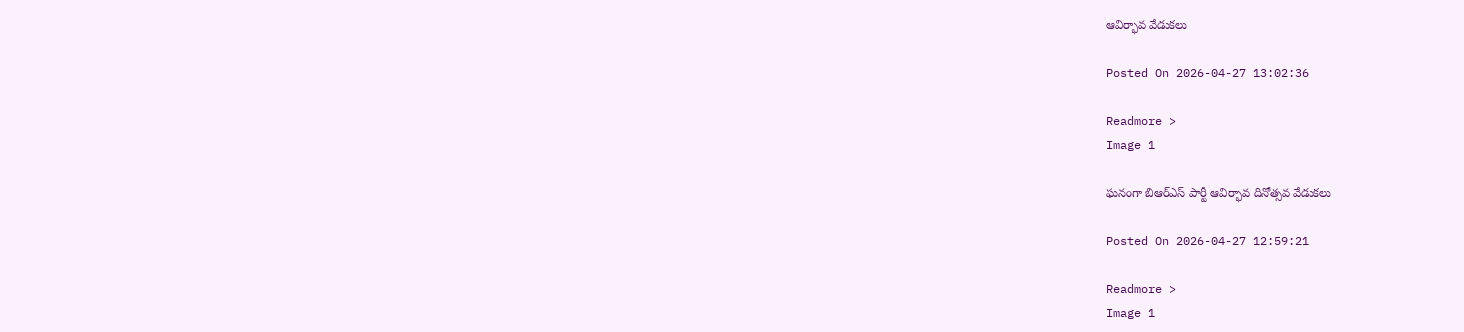ఆవిర్భావ వేడుకలు

Posted On 2026-04-27 13:02:36

Readmore >
Image 1

ఘనంగా బిఆర్ఎస్ పార్టీ ఆవిర్భావ దినోత్సవ వేడుకలు

Posted On 2026-04-27 12:59:21

Readmore >
Image 1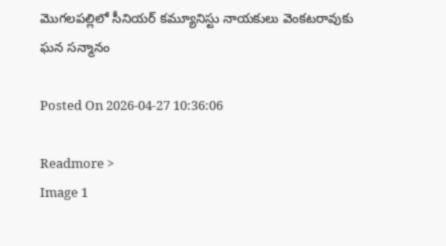మొగలపల్లిలో సీనియర్ కమ్యూనిస్టు నాయకులు వెంకటరావుకు ఘన సన్మానం

Posted On 2026-04-27 10:36:06

Readmore >
Image 1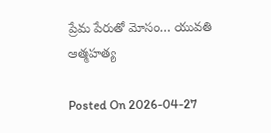ప్రేమ పేరుతో మోసం… యువతి ఆత్మహత్య

Posted On 2026-04-27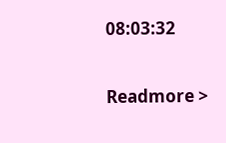08:03:32

Readmore >